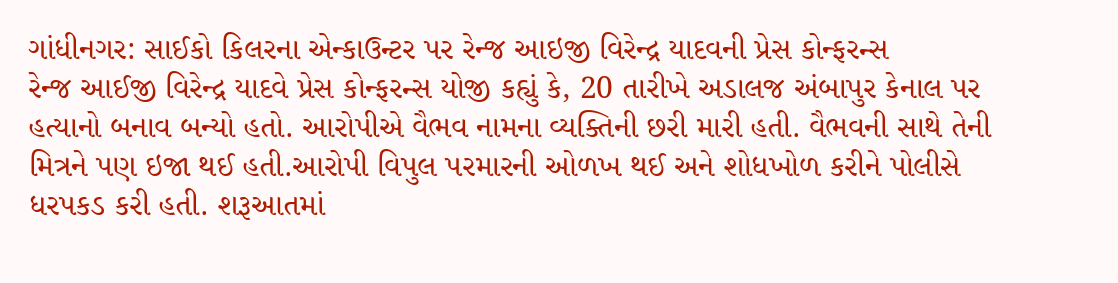ગાંધીનગર: સાઈકો કિલરના એન્કાઉન્ટર પર રેન્જ આઇજી વિરેન્દ્ર યાદવની પ્રેસ કોન્ફરન્સ
રેન્જ આઈજી વિરેન્દ્ર યાદવે પ્રેસ કોન્ફરન્સ યોજી કહ્યું કે, 20 તારીખે અડાલજ અંબાપુર કેનાલ પર હત્યાનો બનાવ બન્યો હતો. આરોપીએ વૈભવ નામના વ્યક્તિની છરી મારી હતી. વૈભવની સાથે તેની મિત્રને પણ ઇજા થઈ હતી.આરોપી વિપુલ પરમારની ઓળખ થઈ અને શોધખોળ કરીને પોલીસે ધરપકડ કરી હતી. શરૂઆતમાં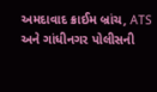અમદાવાદ ક્રાઈમ બ્રાંચ, ATS અને ગાંધીનગર પોલીસની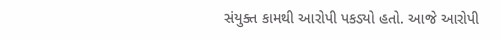સંયુક્ત કામથી આરોપી પકડ્યો હતો. આજે આરોપી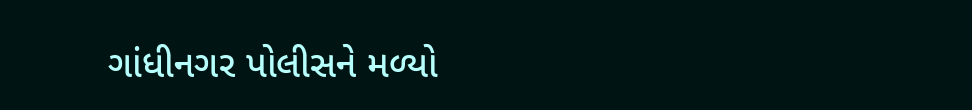ગાંધીનગર પોલીસને મળ્યો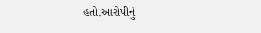હતો.આરોપીનું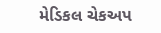મેડિકલ ચેકઅપ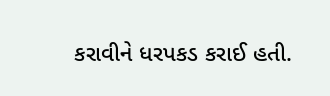કરાવીને ધરપકડ કરાઈ હતી.